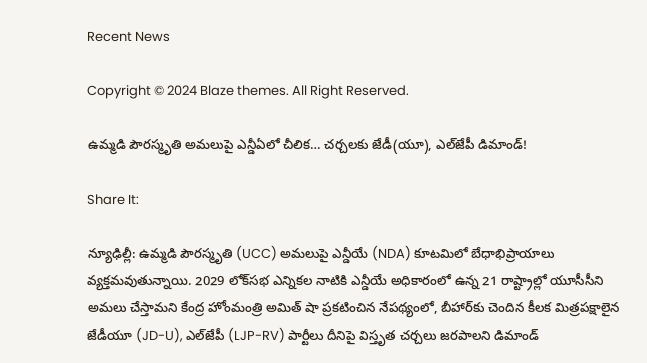Recent News

Copyright © 2024 Blaze themes. All Right Reserved.

ఉమ్మడి పౌరస్మృతి అమలుపై ఎన్డీఏలో చీలిక… చర్చలకు జేడీ(యూ), ఎల్‌జేపీ డిమాండ్!

Share It:

న్యూఢిల్లీ: ఉమ్మడి పౌరస్మృతి (UCC) అమలుపై ఎన్డీయే (NDA) కూటమిలో బేధాభిప్రాయాలు వ్యక్తమవుతున్నాయి. 2029 లోక్‌సభ ఎన్నికల నాటికి ఎన్డీయే అధికారంలో ఉన్న 21 రాష్ట్రాల్లో యూసీసీని అమలు చేస్తామని కేంద్ర హోంమంత్రి అమిత్ షా ప్రకటించిన నేపథ్యంలో, బీహార్‌కు చెందిన కీలక మిత్రపక్షాలైన జేడీయూ (JD-U), ఎల్‌జేపీ (LJP-RV) పార్టీలు దీనిపై విస్తృత చర్చలు జరపాలని డిమాండ్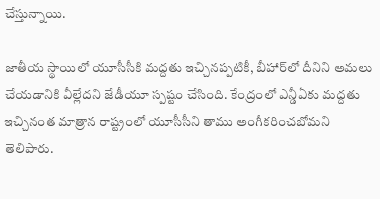చేస్తున్నాయి.

జాతీయ స్థాయిలో యూసీసీకి మద్దతు ఇచ్చినప్పటికీ, బీహార్‌లో దీనిని అమలు చేయడానికి వీల్లేదని జేడీయూ స్పష్టం చేసింది. కేంద్రంలో ఎన్డీఏకు మద్దతు ఇచ్చినంత మాత్రాన రాష్ట్రంలో యూసీసీని తాము అంగీకరించబోమని తెలిపారు.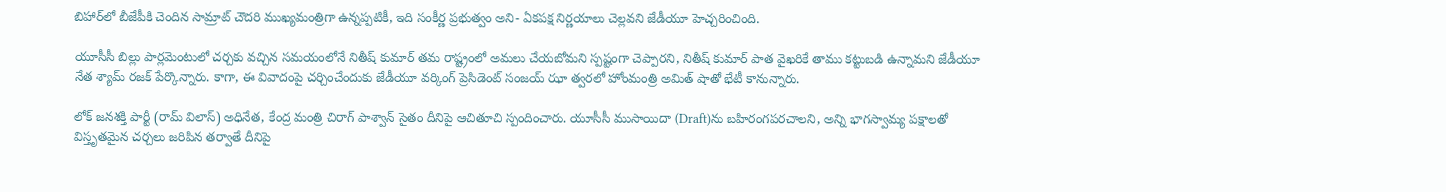బిహార్‌లో బీజేపీకి చెందిన సామ్రాట్ చౌదరి ముఖ్యమంత్రిగా ఉన్నప్పటికీ, ఇది సంకీర్ణ ప్రభుత్వం అని- ఏకపక్ష నిర్ణయాలు చెల్లవని జేడీయూ హెచ్చరించింది.

యూసీసీ బిల్లు పార్లమెంటులో చర్చకు వచ్చిన సమయంలోనే నితీష్ కుమార్ తమ రాష్ట్రంలో అమలు చేయబోమని స్పష్టంగా చెప్పారని, నితీష్ కుమార్ పాత వైఖరికే తాము కట్టుబడి ఉన్నామని జేడీయూ నేత శ్యామ్ రజక్ పేర్కొన్నారు. కాగా, ఈ వివాదంపై చర్చించేందుకు జేడీయూ వర్కింగ్ ప్రెసిడెంట్ సంజయ్ ఝా త్వరలో హోంమంత్రి అమిత్ షాతో భేటీ కానున్నారు.

లోక్ జనశక్తి పార్టీ (రామ్ విలాస్) అధినేత, కేంద్ర మంత్రి చిరాగ్ పాశ్వాన్ సైతం దీనిపై ఆచితూచి స్పందించారు. యూసీసీ ముసాయిదా (Draft)ను బహిరంగపరచాలని, అన్ని భాగస్వామ్య పక్షాలతో విస్తృతమైన చర్చలు జరిపిన తర్వాతే దీనిపై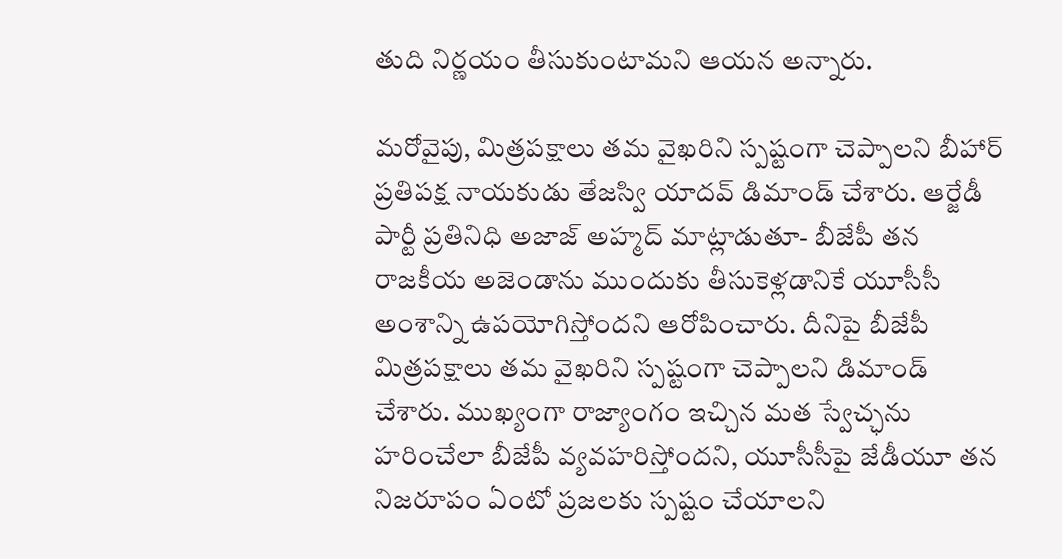తుది నిర్ణయం తీసుకుంటామని ఆయన అన్నారు.

మరోవైపు, మిత్రపక్షాలు తమ వైఖరిని స్పష్టంగా చెప్పాలని బీహార్ ప్రతిపక్ష నాయకుడు తేజస్వి యాదవ్ డిమాండ్ చేశారు. ఆర్జేడీ పార్టీ ప్రతినిధి అజాజ్ అహ్మద్ మాట్లాడుతూ- బీజేపీ తన రాజకీయ అజెండాను ముందుకు తీసుకెళ్లడానికే యూసీసీ అంశాన్ని ఉపయోగిస్తోందని ఆరోపించారు. దీనిపై బీజేపీ మిత్రపక్షాలు తమ వైఖరిని స్పష్టంగా చెప్పాలని డిమాండ్ చేశారు. ముఖ్యంగా రాజ్యాంగం ఇచ్చిన మత స్వేచ్ఛను హరించేలా బీజేపీ వ్యవహరిస్తోందని, యూసీసీపై జేడీయూ తన నిజరూపం ఏంటో ప్రజలకు స్పష్టం చేయాలని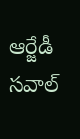ఆర్జేడీ సవాల్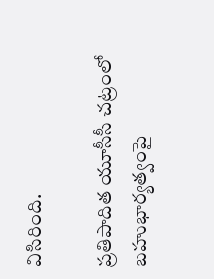విసిరింది.

ప్రతిపాదిత యూసీసీ చట్రంలో బహుభార్యత్వంపై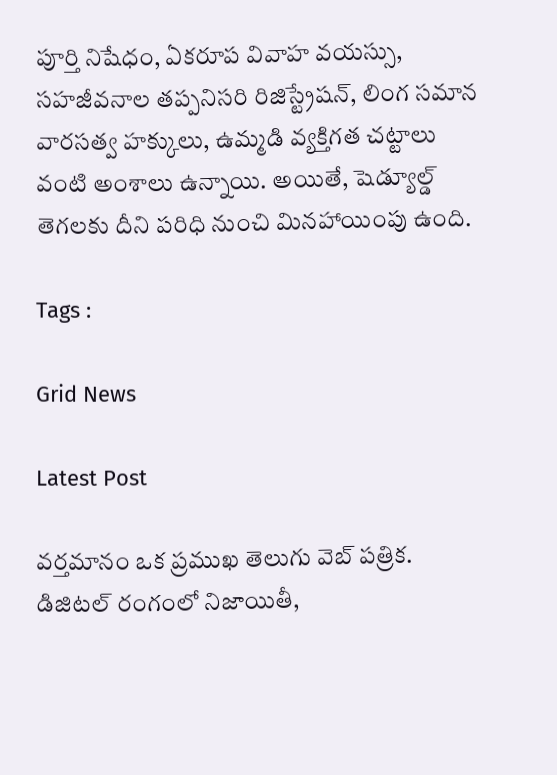పూర్తి నిషేధం, ఏకరూప వివాహ వయస్సు, సహజీవనాల తప్పనిసరి రిజిస్ట్రేషన్, లింగ సమాన వారసత్వ హక్కులు, ఉమ్మడి వ్యక్తిగత చట్టాలు వంటి అంశాలు ఉన్నాయి. అయితే, షెడ్యూల్డ్ తెగలకు దీని పరిధి నుంచి మినహాయింపు ఉంది.

Tags :

Grid News

Latest Post

వర్తమానం ఒక ప్రముఖ తెలుగు వెబ్ పత్రిక. డిజిటల్ రంగంలో నిజాయితీ,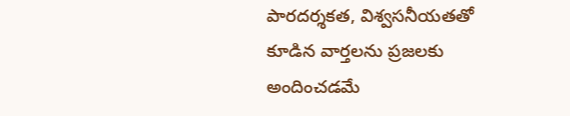పారదర్శకత, విశ్వసనీయతతో కూడిన వార్తలను ప్రజలకు అందించడమే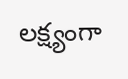లక్ష్యంగా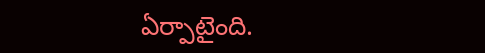ఏర్పాటైంది.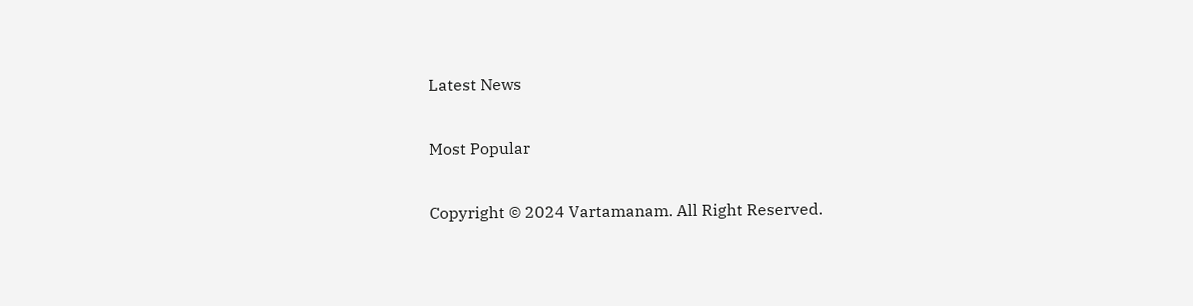Latest News

Most Popular

Copyright © 2024 Vartamanam. All Right Reserved.